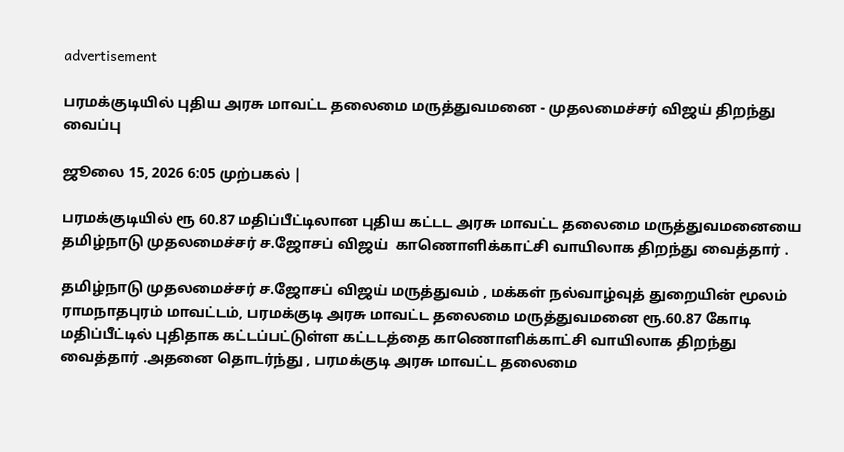advertisement

பரமக்குடியில் புதிய அரசு மாவட்ட தலைமை மருத்துவமனை - முதலமைச்சர் விஜய் திறந்து வைப்பு

ஜூலை 15, 2026 6:05 முற்பகல் |

பரமக்குடியில் ரூ 60.87 மதிப்பீட்டிலான புதிய கட்டட அரசு மாவட்ட தலைமை மருத்துவமனையை தமிழ்நாடு முதலமைச்சர் ச.ஜோசப் விஜய்  காணொளிக்காட்சி வாயிலாக திறந்து வைத்தார் .

தமிழ்நாடு முதலமைச்சர் ச.ஜோசப் விஜய் மருத்துவம் , மக்கள் நல்வாழ்வுத் துறையின் மூலம் ராமநாதபுரம் மாவட்டம், பரமக்குடி அரசு மாவட்ட தலைமை மருத்துவமனை ரூ.60.87 கோடி மதிப்பீட்டில் புதிதாக கட்டப்பட்டுள்ள கட்டடத்தை காணொளிக்காட்சி வாயிலாக திறந்து வைத்தார் .அதனை தொடர்ந்து , பரமக்குடி அரசு மாவட்ட தலைமை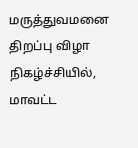மருத்துவமனை திறப்பு விழா நிகழ்ச்சியில், மாவட்ட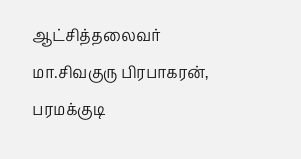ஆட்சித்தலைவர் மா.சிவகுரு பிரபாகரன், பரமக்குடி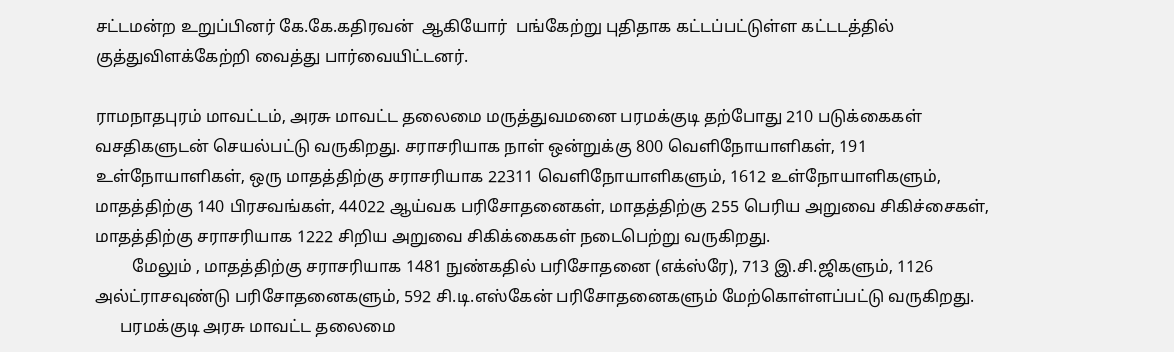சட்டமன்ற உறுப்பினர் கே.கே.கதிரவன்  ஆகியோர்  பங்கேற்று புதிதாக கட்டப்பட்டுள்ள கட்டடத்தில் குத்துவிளக்கேற்றி வைத்து பார்வையிட்டனர்.

ராமநாதபுரம் மாவட்டம், அரசு மாவட்ட தலைமை மருத்துவமனை பரமக்குடி தற்போது 210 படுக்கைகள் வசதிகளுடன் செயல்பட்டு வருகிறது. சராசரியாக நாள் ஒன்றுக்கு 800 வெளிநோயாளிகள், 191 உள்நோயாளிகள், ஒரு மாதத்திற்கு சராசரியாக 22311 வெளிநோயாளிகளும், 1612 உள்நோயாளிகளும், மாதத்திற்கு 140 பிரசவங்கள், 44022 ஆய்வக பரிசோதனைகள், மாதத்திற்கு 255 பெரிய அறுவை சிகிச்சைகள், மாதத்திற்கு சராசரியாக 1222 சிறிய அறுவை சிகிக்கைகள் நடைபெற்று வருகிறது.
         மேலும் , மாதத்திற்கு சராசரியாக 1481 நுண்கதில் பரிசோதனை (எக்ஸ்ரே), 713 இ.சி.ஜிகளும், 1126 அல்ட்ராசவுண்டு பரிசோதனைகளும், 592 சி.டி.எஸ்கேன் பரிசோதனைகளும் மேற்கொள்ளப்பட்டு வருகிறது.
      பரமக்குடி அரசு மாவட்ட தலைமை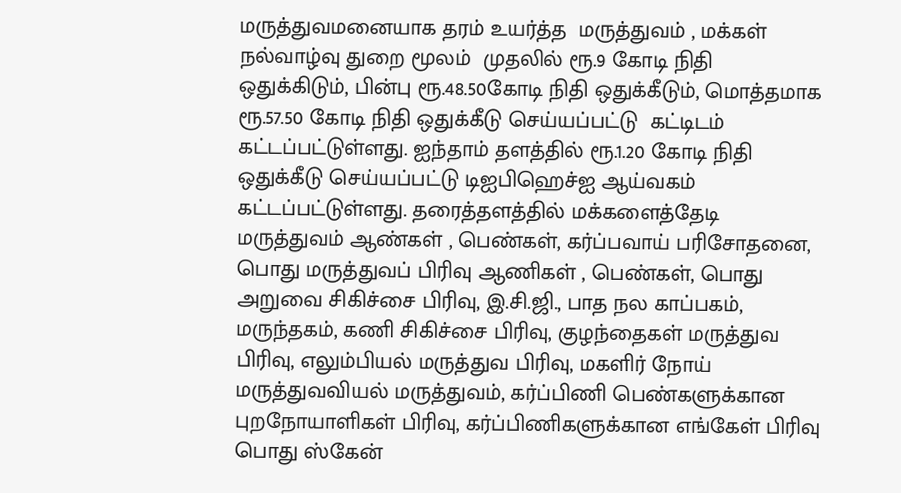மருத்துவமனையாக தரம் உயர்த்த  மருத்துவம் , மக்கள் நல்வாழ்வு துறை மூலம்  முதலில் ரூ.9 கோடி நிதி ஒதுக்கிடும், பின்பு ரூ.48.50கோடி நிதி ஒதுக்கீடும், மொத்தமாக ரூ.57.50 கோடி நிதி ஒதுக்கீடு செய்யப்பட்டு  கட்டிடம் கட்டப்பட்டுள்ளது. ஐந்தாம் தளத்தில் ரூ.1.20 கோடி நிதி ஒதுக்கீடு செய்யப்பட்டு டிஐபிஹெச்ஐ ஆய்வகம் கட்டப்பட்டுள்ளது. தரைத்தளத்தில் மக்களைத்தேடி மருத்துவம் ஆண்கள் , பெண்கள், கர்ப்பவாய் பரிசோதனை, பொது மருத்துவப் பிரிவு ஆணிகள் , பெண்கள், பொது அறுவை சிகிச்சை பிரிவு, இ.சி.ஜி., பாத நல காப்பகம், மருந்தகம், கணி சிகிச்சை பிரிவு, குழந்தைகள் மருத்துவ பிரிவு, எலும்பியல் மருத்துவ பிரிவு, மகளிர் நோய் மருத்துவவியல் மருத்துவம், கர்ப்பிணி பெண்களுக்கான புறநோயாளிகள் பிரிவு, கர்ப்பிணிகளுக்கான எங்கேள் பிரிவு பொது ஸ்கேன்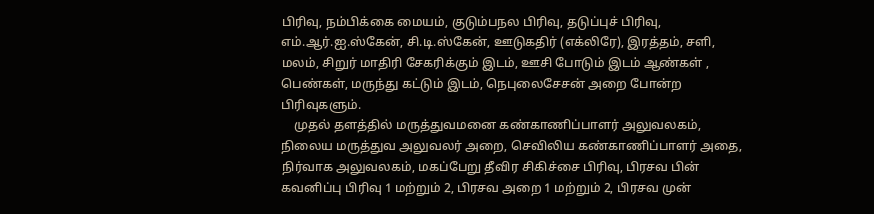பிரிவு, நம்பிக்கை மையம், குடும்பநல பிரிவு, தடுப்புச் பிரிவு, எம்.ஆர்.ஐ.ஸ்கேன், சி.டி.ஸ்கேன், ஊடுகதிர் (எக்லிரே), இரத்தம், சளி, மலம், சிறுர் மாதிரி சேகரிக்கும் இடம், ஊசி போடும் இடம் ஆண்கள் , பெண்கள், மருந்து கட்டும் இடம், நெபுலைசேசன் அறை போன்ற பிரிவுகளும்.
    முதல் தளத்தில் மருத்துவமனை கண்காணிப்பாளர் அலுவலகம், நிலைய மருத்துவ அலுவலர் அறை, செவிலிய கண்காணிப்பாளர் அதை, நிர்வாக அலுவலகம், மகப்பேறு தீவிர சிகிச்சை பிரிவு, பிரசவ பின் கவனிப்பு பிரிவு 1 மற்றும் 2, பிரசவ அறை 1 மற்றும் 2, பிரசவ முன்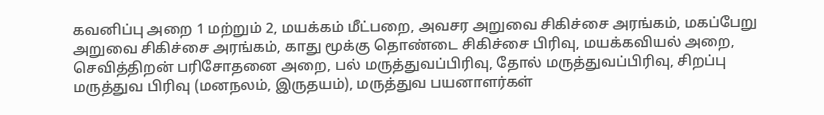கவனிப்பு அறை 1 மற்றும் 2, மயக்கம் மீட்பறை, அவசர அறுவை சிகிச்சை அரங்கம், மகப்பேறு அறுவை சிகிச்சை அரங்கம், காது மூக்கு தொண்டை சிகிச்சை பிரிவு, மயக்கவியல் அறை, செவித்திறன் பரிசோதனை அறை, பல் மருத்துவப்பிரிவு, தோல் மருத்துவப்பிரிவு, சிறப்பு மருத்துவ பிரிவு (மனநலம், இருதயம்), மருத்துவ பயனாளர்கள்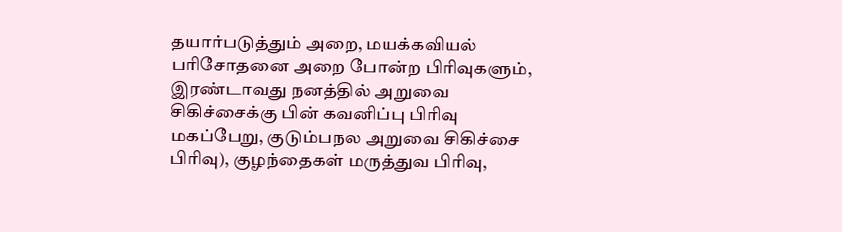தயார்படுத்தும் அறை, மயக்கவியல் பரிசோதனை அறை போன்ற பிரிவுகளும், இரண்டாவது நனத்தில் அறுவை சிகிச்சைக்கு பின் கவனிப்பு பிரிவு மகப்பேறு, குடும்பநல அறுவை சிகிச்சை பிரிவு), குழந்தைகள் மருத்துவ பிரிவு,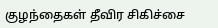குழந்தைகள் தீவிர சிகிச்சை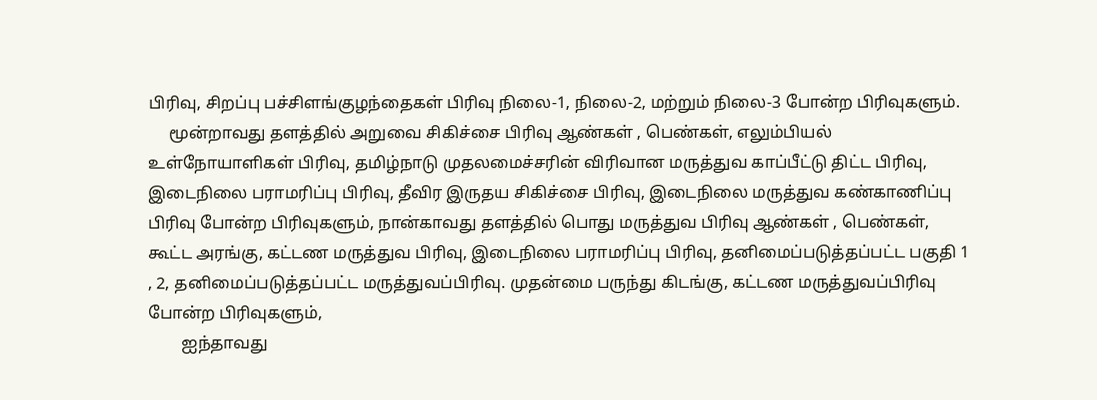பிரிவு, சிறப்பு பச்சிளங்குழந்தைகள் பிரிவு நிலை-1, நிலை-2, மற்றும் நிலை-3 போன்ற பிரிவுகளும்.
     மூன்றாவது தளத்தில் அறுவை சிகிச்சை பிரிவு ஆண்கள் , பெண்கள், எலும்பியல் உள்நோயாளிகள் பிரிவு, தமிழ்நாடு முதலமைச்சரின் விரிவான மருத்துவ காப்பீட்டு திட்ட பிரிவு, இடைநிலை பராமரிப்பு பிரிவு, தீவிர இருதய சிகிச்சை பிரிவு, இடைநிலை மருத்துவ கண்காணிப்பு பிரிவு போன்ற பிரிவுகளும், நான்காவது தளத்தில் பொது மருத்துவ பிரிவு ஆண்கள் , பெண்கள், கூட்ட அரங்கு, கட்டண மருத்துவ பிரிவு, இடைநிலை பராமரிப்பு பிரிவு, தனிமைப்படுத்தப்பட்ட பகுதி 1 , 2, தனிமைப்படுத்தப்பட்ட மருத்துவப்பிரிவு. முதன்மை பருந்து கிடங்கு, கட்டண மருத்துவப்பிரிவு போன்ற பிரிவுகளும்,
        ஐந்தாவது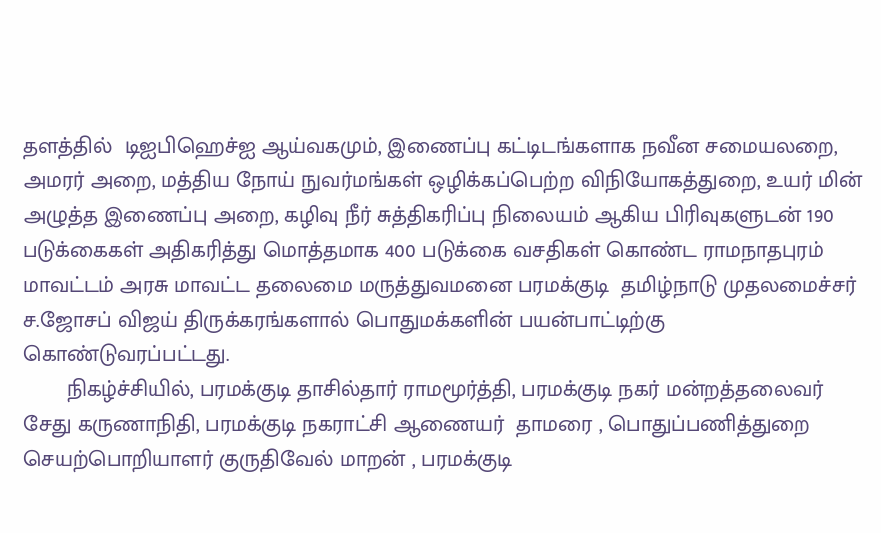தளத்தில்  டிஐபிஹெச்ஐ ஆய்வகமும், இணைப்பு கட்டிடங்களாக நவீன சமையலறை, அமரர் அறை, மத்திய நோய் நுவர்மங்கள் ஒழிக்கப்பெற்ற விநியோகத்துறை, உயர் மின் அழுத்த இணைப்பு அறை, கழிவு நீர் சுத்திகரிப்பு நிலையம் ஆகிய பிரிவுகளுடன் 190 படுக்கைகள் அதிகரித்து மொத்தமாக 400 படுக்கை வசதிகள் கொண்ட ராமநாதபுரம் மாவட்டம் அரசு மாவட்ட தலைமை மருத்துவமனை பரமக்குடி  தமிழ்நாடு முதலமைச்சர் ச.ஜோசப் விஜய் திருக்கரங்களால் பொதுமக்களின் பயன்பாட்டிற்கு கொண்டுவரப்பட்டது.
       நிகழ்ச்சியில், பரமக்குடி தாசில்தார் ராமமூர்த்தி, பரமக்குடி நகர் மன்றத்தலைவர் சேது கருணாநிதி, பரமக்குடி நகராட்சி ஆணையர்  தாமரை , பொதுப்பணித்துறை செயற்பொறியாளர் குருதிவேல் மாறன் , பரமக்குடி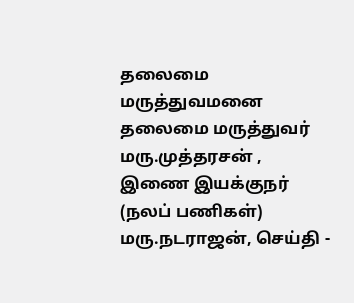தலைமை மருத்துவமனை தலைமை மருத்துவர் மரு.முத்தரசன் , இணை இயக்குநர் (நலப் பணிகள்) மரு.நடராஜன், செய்தி -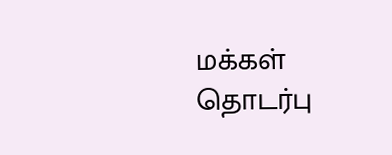மக்கள் தொடர்பு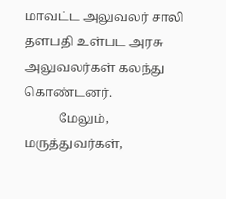மாவட்ட அலுவலர் சாலி தளபதி உள்பட அரசு அலுவலர்கள் கலந்து கொண்டனர்.
           மேலும், மருத்துவர்கள்,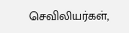செவிலியர்கள்,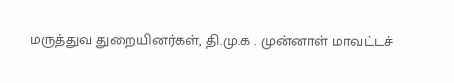மருத்துவ துறையினர்கள், தி.மு.க . முன்னாள் மாவட்டச்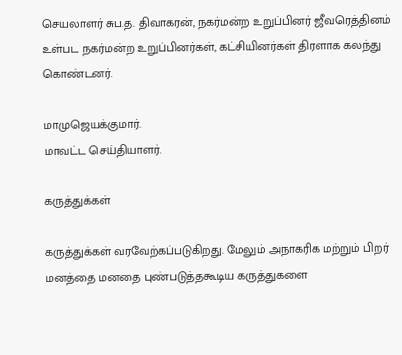செயலாளர் சுப.த. திவாகரன், நகர்மன்ற உறுப்பினர் ஜீவரெத்தினம் உள்பட நகர்மன்ற உறுப்பினர்கள், கட்சியினர்கள் திரளாக கலந்து கொண்டனர்.

மாமுஜெயக்குமார்.
மாவட்ட செய்தியாளர்.

கருத்துக்கள்

கருத்துக்கள் வரவேற்கப்படுகிறது. மேலும் அநாகரிக மற்றும் பிறர் மனத்தை மனதை புண்படுத்தகூடிய கருத்துகளை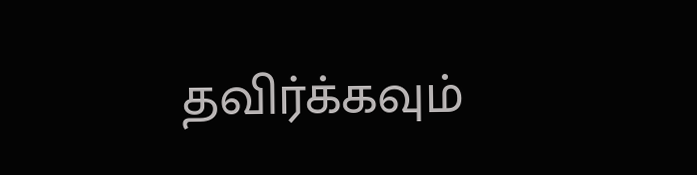தவிர்க்கவும்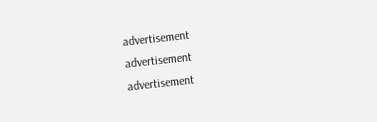advertisement
advertisement
advertisement